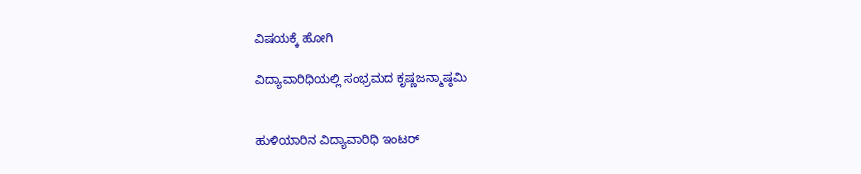ವಿಷಯಕ್ಕೆ ಹೋಗಿ

ವಿದ್ಯಾವಾರಿಧಿಯಲ್ಲಿ ಸಂಭ್ರಮದ ಕೃಷ್ಣಜನ್ಮಾಷ್ಠಮಿ


ಹುಳಿಯಾರಿನ ವಿದ್ಯಾವಾರಿಧಿ ಇಂಟರ್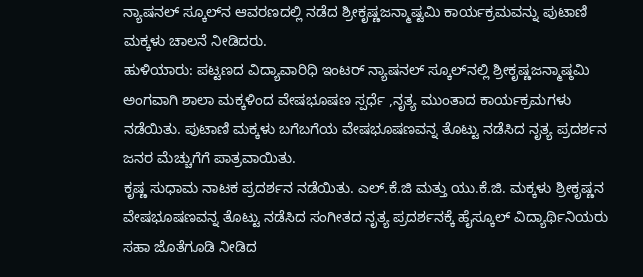ನ್ಯಾಷನಲ್ ಸ್ಕೂಲ್‌ನ ಆವರಣದಲ್ಲಿ ನಡೆದ ಶ್ರೀಕೃಷ್ಣಜನ್ಮಾಷ್ಟಮಿ ಕಾರ್ಯಕ್ರಮವನ್ನು ಪುಟಾಣಿ ಮಕ್ಕಳು ಚಾಲನೆ ನೀಡಿದರು.
ಹುಳಿಯಾರು: ಪಟ್ಟಣದ ವಿದ್ಯಾವಾರಿಧಿ ಇಂಟರ್ ನ್ಯಾಷನಲ್ ಸ್ಕೂಲ್‌ನಲ್ಲಿ ಶ್ರೀಕೃಷ್ಣಜನ್ಮಾಷ್ಠಮಿ ಅಂಗವಾಗಿ ಶಾಲಾ ಮಕ್ಕಳಿಂದ ವೇಷಭೂಷಣ ಸ್ಪರ್ಧೆ ,ನೃತ್ಯ ಮುಂತಾದ ಕಾರ್ಯಕ್ರಮಗಳು ನಡೆಯಿತು. ಪುಟಾಣಿ ಮಕ್ಕಳು ಬಗೆಬಗೆಯ ವೇಷಭೂಷಣವನ್ನ ತೊಟ್ಟು ನಡೆಸಿದ ನೃತ್ಯ ಪ್ರದರ್ಶನ ಜನರ ಮೆಚ್ಚುಗೆಗೆ ಪಾತ್ರವಾಯಿತು.
ಕೃಷ್ಣ ಸುಧಾಮ ನಾಟಕ ಪ್ರದರ್ಶನ ನಡೆಯಿತು. ಎಲ್.ಕೆ.ಜಿ ಮತ್ತು ಯು.ಕೆ.ಜಿ. ಮಕ್ಕಳು ಶ್ರೀಕೃಷ್ಣನ ವೇಷಭೂಷಣವನ್ನ ತೊಟ್ಟು ನಡೆಸಿದ ಸಂಗೀತದ ನೃತ್ಯ ಪ್ರದರ್ಶನಕ್ಕೆ ಹೈಸ್ಕೂಲ್ ವಿದ್ಯಾರ್ಥಿನಿಯರು ಸಹಾ ಜೊತೆಗೂಡಿ ನೀಡಿದ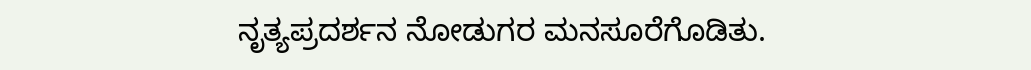ನೃತ್ಯಪ್ರದರ್ಶನ ನೋಡುಗರ ಮನಸೂರೆಗೊಡಿತು.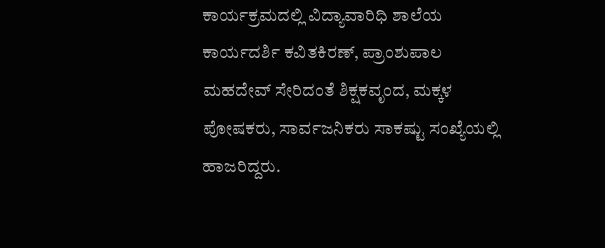ಕಾರ್ಯಕ್ರಮದಲ್ಲಿ ವಿದ್ಯಾವಾರಿಧಿ ಶಾಲೆಯ ಕಾರ್ಯದರ್ಶಿ ಕವಿತಕಿರಣ್‌, ಪ್ರಾಂಶುಪಾಲ ಮಹದೇವ್ ಸೇರಿದಂತೆ ಶಿಕ್ಷಕವೃಂದ, ಮಕ್ಕಳ ಪೋಷಕರು, ಸಾರ್ವಜನಿಕರು ಸಾಕಷ್ಟು ಸಂಖ್ಯೆಯಲ್ಲಿ ಹಾಜರಿದ್ದರು.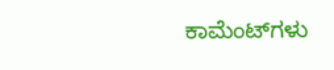ಕಾಮೆಂಟ್‌ಗಳು